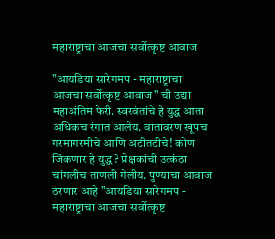महाराष्ट्राचा आजचा सर्वोत्कृष्ट आवाज

"आयडिया सारेगमप - महाराष्ट्राचा आजचा सर्वोत्कृष्ट आवाज" ची उद्या महाअंतिम फेरी. स्वरवंतांचे हे युद्ध आता अधिकच रंगात आलेय. वातावरण खूपच गरमागरमीचे आणि अटीतटीचे! कोण जिंकणार हे युद्ध ? प्रेक्षकांची उत्कंठा चांगलीच ताणली गेलीय. पुण्याचा आवाज ठरणार आहे "आयडिया सारेगमप - महाराष्ट्राचा आजचा सर्वोत्कृष्ट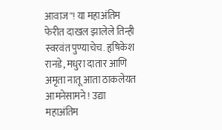आवाज"! या महाअंतिम फेरीत दाखल झालेले तिन्ही स्वरवंत पुण्याचेच. हृषिकेश रानडे, मधुरा दातार आणि अमृता नातू आता ठाकलेयत आमनेसामने! उद्या महाअंतिम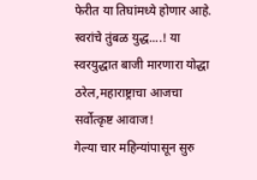फेरीत या तिघांमध्ये होणार आहे. स्वरांचे तुंबळ युद्ध....! या स्वरयुद्धात बाजी मारणारा योद्धा ठरेल,महाराष्ट्राचा आजचा सर्वोत्कृष्ट आवाज!
गेल्या चार महिन्यांपासून सुरु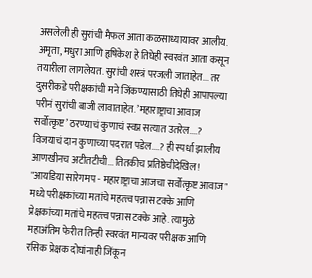असलेली ही सुरांची मैफल आता कळसाध्यायावर आलीय. अमृता, मधुरा आणि हृषिकेश हे तिघेही स्वरवंत आता कसून तयारीला लागलेयत. सुरांची शस्त्रं परजली जाताहेत... तर दुसरीकडे परीक्षकांची मने जिंकण्यासाठी तिघेही आपापल्या परीनं सुरांची बाजी लावाताहेत. ’महाराष्ट्राचा आवाज सर्वोत्कृष्ट’ ठरण्याचं कुणाचं स्वप्न सत्यात उतरेल....? विजयाचं दान कुणाच्या पदरात पडेल....? ही स्पर्धा झालीय आणखीनच अटीतटीची... तितकीच प्रतिष्ठेचीदेखिल!
"आयडिया सारेगमप - महाराष्ट्राचा आजचा सर्वोत्कृष्ट आवाज" मध्ये परीक्षकांच्या मतांचे महत्‍त्व पन्नास टक्के आणि प्रेक्षकांच्या मतांचे महत्‍त्व पन्नास टक्के आहे. त्यामुळे महाअंतिम फेरीत तिन्ही स्वरवंत मान्यवर परीक्षक आणि रसिक प्रेक्षक दोघांनाही जिंकून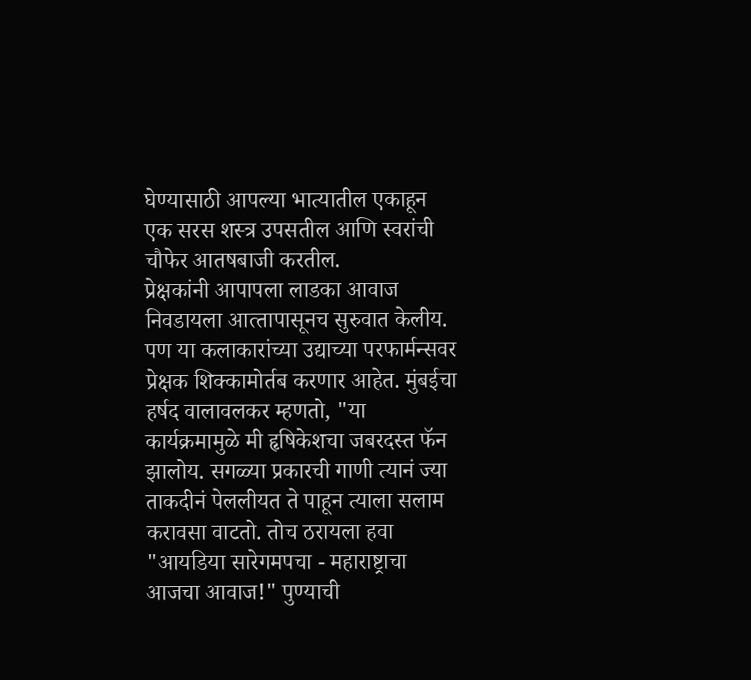घेण्यासाठी आपल्या भात्यातील एकाहून एक सरस शस्त्र उपसतील आणि स्वरांची चौफेर आतषबाजी करतील.
प्रेक्षकांनी आपापला लाडका आवाज निवडायला आत्‍तापासूनच सुरुवात केलीय. पण या कलाकारांच्या उद्याच्या परफार्मन्सवर प्रेक्षक शिक्कामोर्तब करणार आहेत. मुंबईचा हर्षद वालावलकर म्हणतो, "या कार्यक्रमामुळे मी हृषिकेशचा जबरदस्त फॅन झालोय. सगळ्या प्रकारची गाणी त्यानं ज्या ताकदीनं पेललीयत ते पाहून त्याला सलाम करावसा वाटतो. तोच ठरायला हवा "आयडिया सारेगमपचा - महाराष्ट्राचा आजचा आवाज!" पुण्याची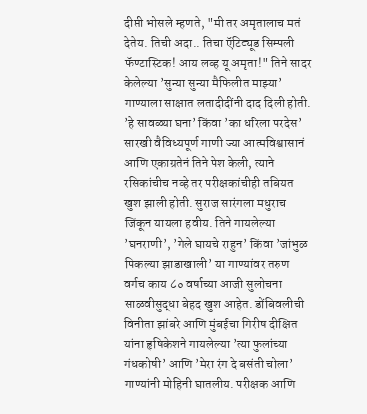दीप्ती भोसले म्हणते, "मी तर अमृतालाच मतं देतेय. तिची अदा.. तिचा ऍटिट्यूड सिम्पली फॅण्टास्टिक! आय लव्ह यू अमृता!" तिने सादर केलेल्या ’सुन्या सुन्या मैफिलीत माझ्या’ गाण्याला साक्षात लतादीदींनी दाद दिली होती. ’हे सावळ्या घना’ किंवा ’का धरिला परदेस’ सारखी वैविध्यपूर्ण गाणी ज्या आत्मविश्वासानं आणि एकाग्रतेनं तिने पेश केली, त्याने रसिकांचीच नव्हे तर परीक्षकांचीही तबियत खुश झाली होती. सुराज सारंगला मधुराच जिंकून यायला हवीय. तिने गायलेल्या ’घनराणी’, ’गेले घायचे राहुन’ किंवा ’जांभुळ पिकल्या झाडाखाली’ या गाण्यांवर तरुण वर्गच काय ८० वर्षाच्या आजी सुलोचना साळवीसुद्धा बेहद खुश आहेत. डोंबिवलीची विनीता झांबरे आणि मुंबईचा गिरीष दीक्षित यांना हृषिकेशने गायलेल्या ’त्या फुलांच्या गंधकोषी’ आणि ’मेरा रंग दे बसंती चोला’ गाण्यांनी मोहिनी घातलीय. परीक्षक आणि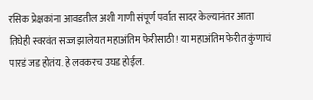रसिक प्रेक्षकांना आवडतील अशी गाणी संपूर्ण पर्वात सादर केल्यानंतर आता तिघेही स्वरवंत सज्ज झालेयत महाअंतिम फेरीसाठी! या महाअंतिम फेरीत कुंणाचं पारडं जड होतंय. हे लवकरच उघड होईल.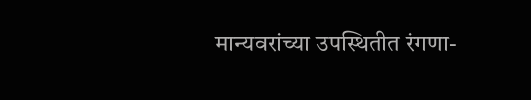मान्यवरांच्या उपस्थितीत रंगणा-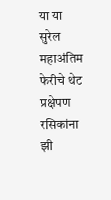या या सुरेल महाअंतिम फेरीचे थेट प्रक्षेपण रसिकांना झी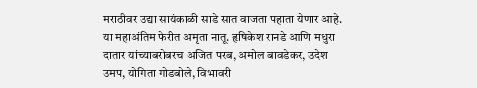मराठीवर उद्या सायंकाळी साडे सात वाजता पहाता येणार आहे. या महाअंतिम फेरीत अमृता नातू. हृषिकेश रानडे आणि मधुरा दातार यांच्याबरोबरच अजित परब, अमोल बावडेकर, उदेश उमप, योगिता गोडबोले, विभावरी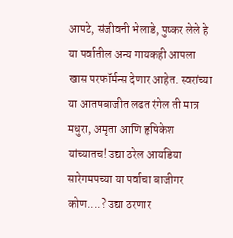आपटे, संजीवनी भेलाडे, पुष्कर लेले हे या पर्वातील अन्य गायकही आपला खास परफॉर्मन्स देणार आहेत. स्वरांच्या या आतषबाजीत लढत रंगेल ती मात्र मधुरा, अमृता आणि हृषिकेश यांच्यातच! उद्या ठरेल आयडिया सारेगमपच्या या पर्वाचा बाजीगर कोण....? उद्या ठरणार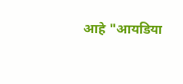आहे "आयडिया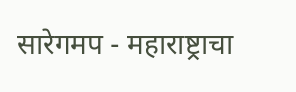सारेगमप - महाराष्ट्राचा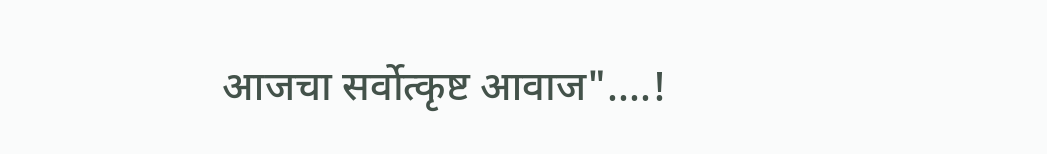आजचा सर्वोत्कृष्ट आवाज"....!